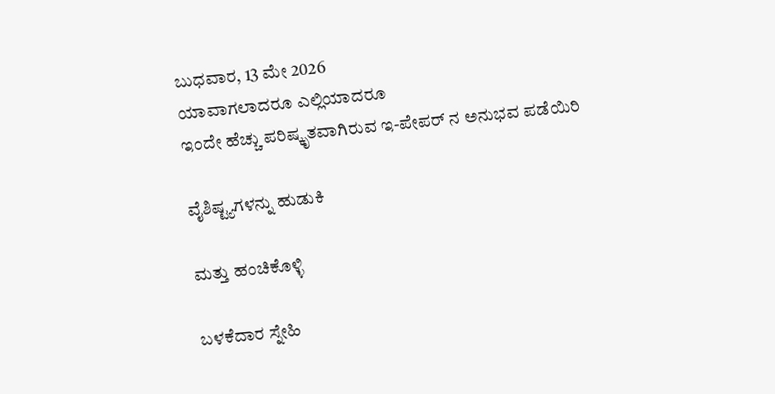ಬುಧವಾರ, 13 ಮೇ 2026
ಯಾವಾಗಲಾದರೂ ಎಲ್ಲಿಯಾದರೂ
ಇಂದೇ ಹೆಚ್ಚು ಪರಿಷ್ಕೃತವಾಗಿರುವ ಇ-ಪೇಪರ್ ನ ಅನುಭವ ಪಡೆಯಿರಿ

ವೈಶಿಷ್ಟ್ಯಗಳನ್ನು ಹುಡುಕಿ

ಮತ್ತು ಹಂಚಿಕೊಳ್ಳಿ

ಬಳಕೆದಾರ ಸ್ನೇಹಿ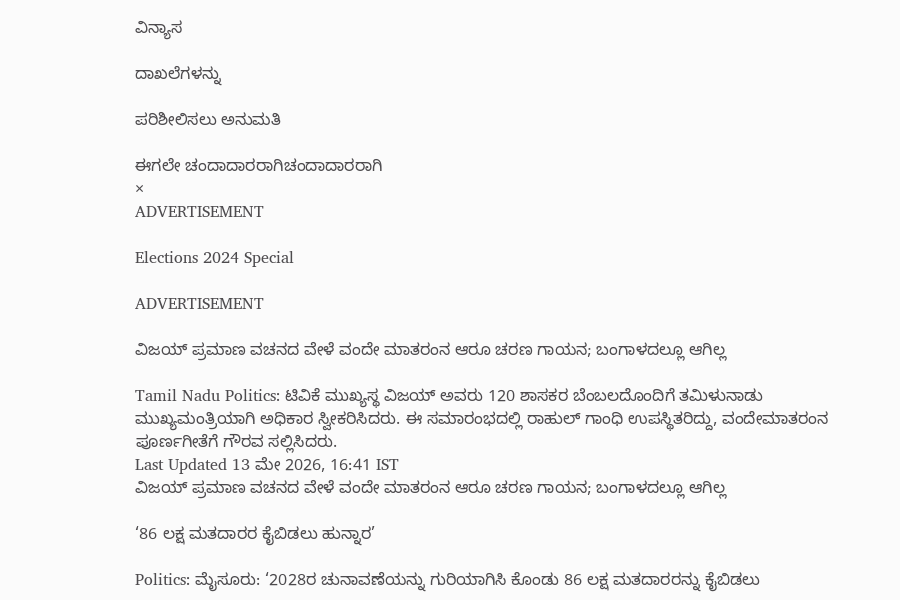ವಿನ್ಯಾಸ

ದಾಖಲೆಗಳನ್ನು

ಪರಿಶೀಲಿಸಲು ಅನುಮತಿ

ಈಗಲೇ ಚಂದಾದಾರರಾಗಿಚಂದಾದಾರರಾಗಿ
×
ADVERTISEMENT

Elections 2024 Special

ADVERTISEMENT

ವಿಜಯ್ ಪ್ರಮಾಣ ವಚನದ ವೇಳೆ ವಂದೇ ಮಾತರಂನ ಆರೂ ಚರಣ ಗಾಯನ; ಬಂಗಾಳದಲ್ಲೂ ಆಗಿಲ್ಲ

Tamil Nadu Politics: ಟಿವಿಕೆ ಮುಖ್ಯಸ್ಥ ವಿಜಯ್ ಅವರು 120 ಶಾಸಕರ ಬೆಂಬಲದೊಂದಿಗೆ ತಮಿಳುನಾಡು ಮುಖ್ಯಮಂತ್ರಿಯಾಗಿ ಅಧಿಕಾರ ಸ್ವೀಕರಿಸಿದರು. ಈ ಸಮಾರಂಭದಲ್ಲಿ ರಾಹುಲ್ ಗಾಂಧಿ ಉಪಸ್ಥಿತರಿದ್ದು, ವಂದೇಮಾತರಂನ ಪೂರ್ಣಗೀತೆಗೆ ಗೌರವ ಸಲ್ಲಿಸಿದರು.
Last Updated 13 ಮೇ 2026, 16:41 IST
ವಿಜಯ್ ಪ್ರಮಾಣ ವಚನದ ವೇಳೆ ವಂದೇ ಮಾತರಂನ ಆರೂ ಚರಣ ಗಾಯನ; ಬಂಗಾಳದಲ್ಲೂ ಆಗಿಲ್ಲ

‘86 ಲಕ್ಷ ಮತದಾರರ ಕೈಬಿಡಲು ಹುನ್ನಾರ’

Politics: ಮೈಸೂರು: ‘2028ರ ಚುನಾವಣೆಯನ್ನು ಗುರಿಯಾಗಿಸಿ ಕೊಂಡು 86 ಲಕ್ಷ ಮತದಾರರನ್ನು ಕೈಬಿಡಲು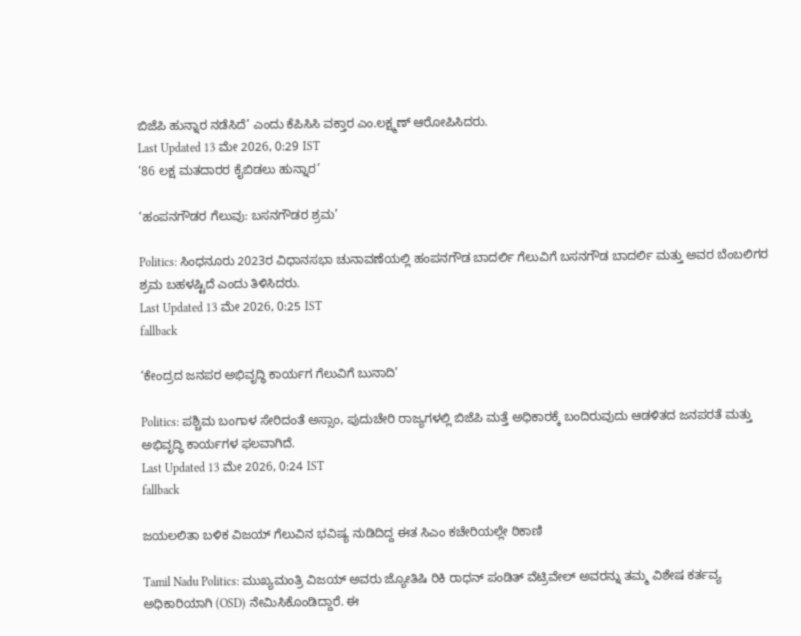ಬಿಜೆಪಿ ಹುನ್ನಾರ ನಡೆಸಿದೆ’ ಎಂದು ಕೆಪಿಸಿಸಿ ವಕ್ತಾರ ಎಂ.ಲಕ್ಷ್ಮಣ್ ಆರೋಪಿಸಿದರು.
Last Updated 13 ಮೇ 2026, 0:29 IST
‘86 ಲಕ್ಷ ಮತದಾರರ ಕೈಬಿಡಲು ಹುನ್ನಾರ’

‘ಹಂಪನಗೌಡರ ಗೆಲುವು: ಬಸನಗೌಡರ ಶ್ರಮ’

Politics: ಸಿಂಧನೂರು 2023ರ ವಿಧಾನಸಭಾ ಚುನಾವಣೆಯಲ್ಲಿ ಹಂಪನಗೌಡ ಬಾದರ್ಲಿ ಗೆಲುವಿಗೆ ಬಸನಗೌಡ ಬಾದರ್ಲಿ ಮತ್ತು ಅವರ ಬೆಂಬಲಿಗರ ಶ್ರಮ ಬಹಳಷ್ಟಿದೆ ಎಂದು ತಿಳಿಸಿದರು.
Last Updated 13 ಮೇ 2026, 0:25 IST
fallback

‘ಕೇಂದ್ರದ ಜನಪರ ಅಭಿವೃದ್ಧಿ ಕಾರ್ಯಗ ಗೆಲುವಿಗೆ ಬುನಾದಿ’

Politics: ಪಶ್ಚಿಮ ಬಂಗಾಳ ಸೇರಿದಂತೆ ಅಸ್ಸಾಂ, ಪುದುಚೇರಿ ರಾಜ್ಯಗಳಲ್ಲಿ ಬಿಜೆಪಿ ಮತ್ತೆ ಅಧಿಕಾರಕ್ಕೆ ಬಂದಿರುವುದು ಆಡಳಿತದ ಜನಪರತೆ ಮತ್ತು ಅಭಿವೃದ್ಧಿ ಕಾರ್ಯಗಳ ಫಲವಾಗಿದೆ.
Last Updated 13 ಮೇ 2026, 0:24 IST
fallback

ಜಯಲಲಿತಾ ಬಳಿಕ ವಿಜಯ್ ಗೆಲುವಿನ ಭವಿಷ್ಯ ನುಡಿದಿದ್ದ ಈತ ಸಿಎಂ ಕಚೇರಿಯಲ್ಲೇ ಠಿಕಾಣಿ

Tamil Nadu Politics: ಮುಖ್ಯಮಂತ್ರಿ ವಿಜಯ್ ಅವರು ಜ್ಯೋತಿಷಿ ರಿಕಿ ರಾಧನ್ ಪಂಡಿತ್ ವೆಟ್ರಿವೇಲ್ ಅವರನ್ನು ತಮ್ಮ ವಿಶೇಷ ಕರ್ತವ್ಯ ಅಧಿಕಾರಿಯಾಗಿ (OSD) ನೇಮಿಸಿಕೊಂಡಿದ್ದಾರೆ. ಈ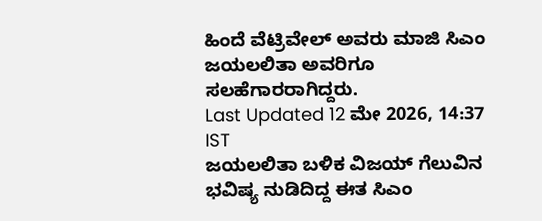ಹಿಂದೆ ವೆಟ್ರಿವೇಲ್ ಅವರು ಮಾಜಿ ಸಿಎಂ ಜಯಲಲಿತಾ ಅವರಿಗೂ ಸಲಹೆಗಾರರಾಗಿದ್ದರು.
Last Updated 12 ಮೇ 2026, 14:37 IST
ಜಯಲಲಿತಾ ಬಳಿಕ ವಿಜಯ್ ಗೆಲುವಿನ ಭವಿಷ್ಯ ನುಡಿದಿದ್ದ ಈತ ಸಿಎಂ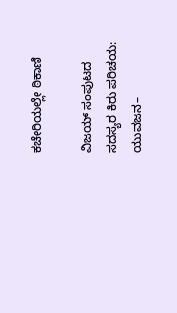ಕಚೇರಿಯಲ್ಲೇ ಠಿಕಾಣಿ

ವಿಜಯ್‌ ಸಂಪುಟದ ಸದಸ್ಯರ ಕಿರು ಪರಿಚಯ: ಯುವಜನ–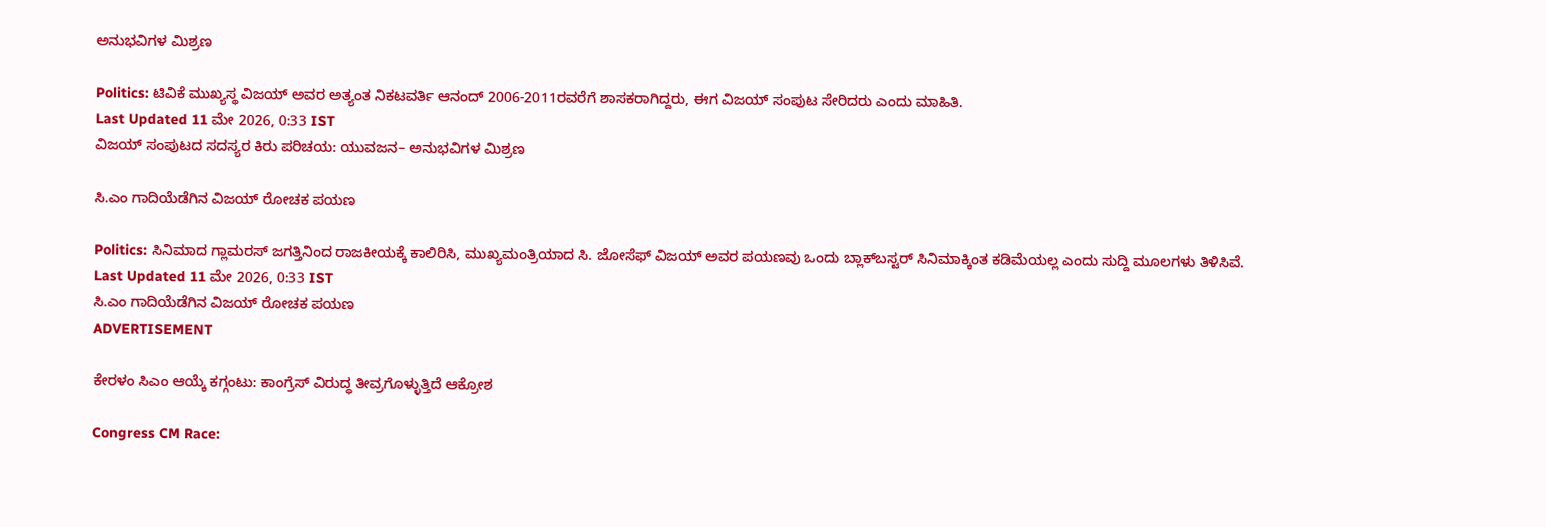ಅನುಭವಿಗಳ ಮಿಶ್ರಣ

Politics: ಟಿವಿಕೆ ಮುಖ್ಯಸ್ಥ ವಿಜಯ್‌ ಅವರ ಅತ್ಯಂತ ನಿಕಟವರ್ತಿ ಆನಂದ್‌ 2006-2011ರವರೆಗೆ ಶಾಸಕರಾಗಿದ್ದರು, ಈಗ ವಿಜಯ್ ಸಂಪುಟ ಸೇರಿದರು ಎಂದು ಮಾಹಿತಿ.
Last Updated 11 ಮೇ 2026, 0:33 IST
ವಿಜಯ್‌ ಸಂಪುಟದ ಸದಸ್ಯರ ಕಿರು ಪರಿಚಯ: ಯುವಜನ– ಅನುಭವಿಗಳ ಮಿಶ್ರಣ

ಸಿ.ಎಂ ಗಾದಿಯೆಡೆಗಿನ ವಿಜಯ್ ರೋಚಕ ಪಯಣ

Politics: ಸಿನಿಮಾದ ಗ್ಲಾಮರಸ್ ಜಗತ್ತಿನಿಂದ ರಾಜಕೀಯಕ್ಕೆ ಕಾಲಿರಿಸಿ, ಮುಖ್ಯಮಂತ್ರಿಯಾದ ಸಿ. ಜೋಸೆಫ್‌ ವಿಜಯ್ ಅವರ ಪಯಣವು ಒಂದು ಬ್ಲಾಕ್‌ಬಸ್ಟರ್ ಸಿನಿಮಾಕ್ಕಿಂತ ಕಡಿಮೆಯಲ್ಲ ಎಂದು ಸುದ್ದಿ ಮೂಲಗಳು ತಿಳಿಸಿವೆ.
Last Updated 11 ಮೇ 2026, 0:33 IST
ಸಿ.ಎಂ ಗಾದಿಯೆಡೆಗಿನ ವಿಜಯ್ ರೋಚಕ ಪಯಣ
ADVERTISEMENT

ಕೇರಳಂ ಸಿಎಂ ಆಯ್ಕೆ ಕಗ್ಗಂಟು: ಕಾಂಗ್ರೆಸ್ ವಿರುದ್ಧ ತೀವ್ರಗೊಳ್ಳುತ್ತಿದೆ ಆಕ್ರೋಶ

Congress CM Race: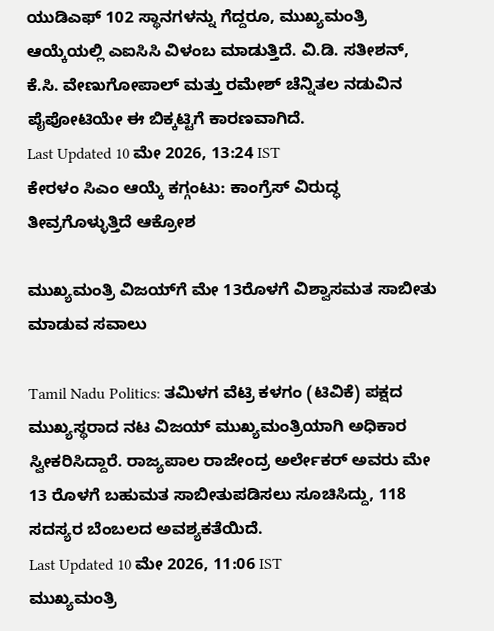ಯುಡಿಎಫ್ 102 ಸ್ಥಾನಗಳನ್ನು ಗೆದ್ದರೂ, ಮುಖ್ಯಮಂತ್ರಿ ಆಯ್ಕೆಯಲ್ಲಿ ಎಐಸಿಸಿ ವಿಳಂಬ ಮಾಡುತ್ತಿದೆ. ವಿ.ಡಿ. ಸತೀಶನ್, ಕೆ.ಸಿ. ವೇಣುಗೋಪಾಲ್ ಮತ್ತು ರಮೇಶ್ ಚೆನ್ನಿತಲ ನಡುವಿನ ಪೈಪೋಟಿಯೇ ಈ ಬಿಕ್ಕಟ್ಟಿಗೆ ಕಾರಣವಾಗಿದೆ.
Last Updated 10 ಮೇ 2026, 13:24 IST
ಕೇರಳಂ ಸಿಎಂ ಆಯ್ಕೆ ಕಗ್ಗಂಟು: ಕಾಂಗ್ರೆಸ್ ವಿರುದ್ಧ ತೀವ್ರಗೊಳ್ಳುತ್ತಿದೆ ಆಕ್ರೋಶ

ಮುಖ್ಯಮಂತ್ರಿ ವಿಜಯ್‌ಗೆ ಮೇ 13ರೊಳಗೆ ವಿಶ್ವಾಸಮತ ಸಾಬೀತು ಮಾಡುವ ಸವಾಲು

Tamil Nadu Politics: ತಮಿಳಗ ವೆಟ್ರಿ ಕಳಗಂ (ಟಿವಿಕೆ) ಪಕ್ಷದ ಮುಖ್ಯಸ್ಥರಾದ ನಟ ವಿಜಯ್ ಮುಖ್ಯಮಂತ್ರಿಯಾಗಿ ಅಧಿಕಾರ ಸ್ವೀಕರಿಸಿದ್ದಾರೆ. ರಾಜ್ಯಪಾಲ ರಾಜೇಂದ್ರ ಅರ್ಲೇಕರ್ ಅವರು ಮೇ 13 ರೊಳಗೆ ಬಹುಮತ ಸಾಬೀತುಪಡಿಸಲು ಸೂಚಿಸಿದ್ದು, 118 ಸದಸ್ಯರ ಬೆಂಬಲದ ಅವಶ್ಯಕತೆಯಿದೆ.
Last Updated 10 ಮೇ 2026, 11:06 IST
ಮುಖ್ಯಮಂತ್ರಿ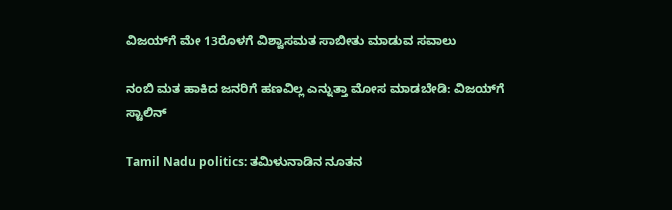ವಿಜಯ್‌ಗೆ ಮೇ 13ರೊಳಗೆ ವಿಶ್ವಾಸಮತ ಸಾಬೀತು ಮಾಡುವ ಸವಾಲು

ನಂಬಿ ಮತ ಹಾಕಿದ ಜನರಿಗೆ ಹಣವಿಲ್ಲ ಎನ್ನುತ್ತಾ ಮೋಸ ಮಾಡಬೇಡಿ: ವಿಜಯ್‌ಗೆ ಸ್ಟಾಲಿನ್

Tamil Nadu politics: ತಮಿಳುನಾಡಿನ ನೂತನ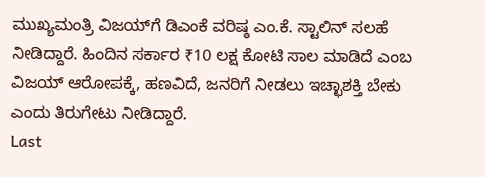ಮುಖ್ಯಮಂತ್ರಿ ವಿಜಯ್‌ಗೆ ಡಿಎಂಕೆ ವರಿಷ್ಠ ಎಂ.ಕೆ. ಸ್ಟಾಲಿನ್ ಸಲಹೆ ನೀಡಿದ್ದಾರೆ. ಹಿಂದಿನ ಸರ್ಕಾರ ₹10 ಲಕ್ಷ ಕೋಟಿ ಸಾಲ ಮಾಡಿದೆ ಎಂಬ ವಿಜಯ್ ಆರೋಪಕ್ಕೆ, ಹಣವಿದೆ, ಜನರಿಗೆ ನೀಡಲು ಇಚ್ಛಾಶಕ್ತಿ ಬೇಕು ಎಂದು ತಿರುಗೇಟು ನೀಡಿದ್ದಾರೆ.
Last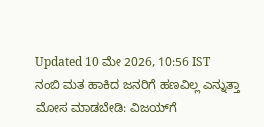Updated 10 ಮೇ 2026, 10:56 IST
ನಂಬಿ ಮತ ಹಾಕಿದ ಜನರಿಗೆ ಹಣವಿಲ್ಲ ಎನ್ನುತ್ತಾ ಮೋಸ ಮಾಡಬೇಡಿ: ವಿಜಯ್‌ಗೆ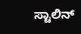ಸ್ಟಾಲಿನ್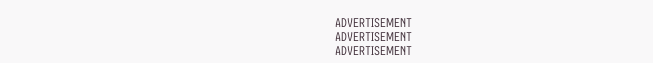ADVERTISEMENT
ADVERTISEMENT
ADVERTISEMENT